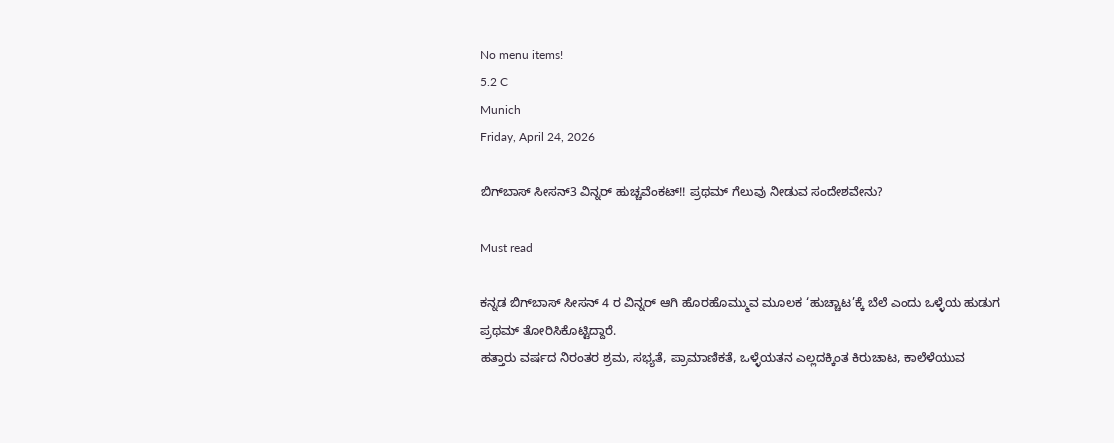No menu items!
5.2 C
Munich
Friday, April 24, 2026

ಬಿಗ್‍ಬಾಸ್ ಸೀಸನ್3 ವಿನ್ನರ್ ಹುಚ್ಚವೆಂಕಟ್!! ಪ್ರಥಮ್ ಗೆಲುವು ನೀಡುವ ಸಂದೇಶವೇನು?

Must read

ಕನ್ನಡ ಬಿಗ್‍ಬಾಸ್‍ ಸೀಸನ್ 4 ರ ವಿನ್ನರ್ ಆಗಿ ಹೊರಹೊಮ್ಮುವ ಮೂಲಕ ‘ಹುಚ್ಚಾಟ’ಕ್ಕೆ ಬೆಲೆ ಎಂದು ಒಳ್ಳೆಯ ಹುಡುಗ ಪ್ರಥಮ್ ತೋರಿಸಿಕೊಟ್ಟಿದ್ದಾರೆ.
ಹತ್ತಾರು ವರ್ಷದ ನಿರಂತರ ಶ್ರಮ, ಸಭ್ಯತೆ, ಪ್ರಾಮಾಣಿಕತೆ, ಒಳ್ಳೆಯತನ ಎಲ್ಲದಕ್ಕಿಂತ ಕಿರುಚಾಟ, ಕಾಲೆಳೆಯುವ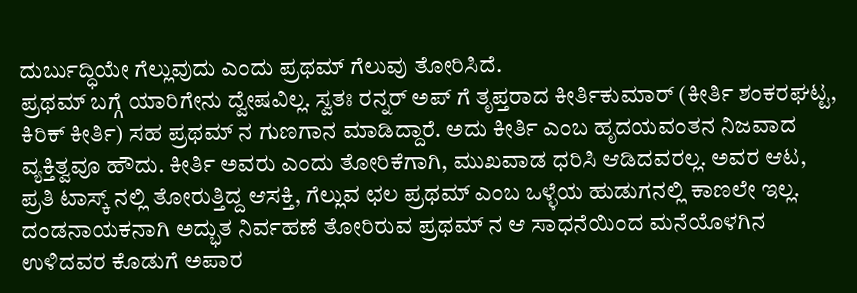ದುರ್ಬುದ್ಧಿಯೇ ಗೆಲ್ಲುವುದು ಎಂದು ಪ್ರಥಮ್ ಗೆಲುವು ತೋರಿಸಿದೆ.
ಪ್ರಥಮ್ ಬಗ್ಗೆ ಯಾರಿಗೇನು ದ್ವೇಷವಿಲ್ಲ. ಸ್ವತಃ ರನ್ನರ್ ಅಪ್ ಗೆ ತೃಪ್ತರಾದ ಕೀರ್ತಿಕುಮಾರ್ (ಕೀರ್ತಿ ಶಂಕರಘಟ್ಟ, ಕಿರಿಕ್ ಕೀರ್ತಿ) ಸಹ ಪ್ರಥಮ್ ನ ಗುಣಗಾನ ಮಾಡಿದ್ದಾರೆ. ಅದು ಕೀರ್ತಿ ಎಂಬ ಹೃದಯವಂತನ ನಿಜವಾದ ವ್ಯಕ್ತಿತ್ವವೂ ಹೌದು. ಕೀರ್ತಿ ಅವರು ಎಂದು ತೋರಿಕೆಗಾಗಿ, ಮುಖವಾಡ ಧರಿಸಿ ಆಡಿದವರಲ್ಲ. ಅವರ ಆಟ, ಪ್ರತಿ ಟಾಸ್ಕ್ ನಲ್ಲಿ ತೋರುತ್ತಿದ್ದ ಆಸಕ್ತಿ, ಗೆಲ್ಲುವ ಛಲ ಪ್ರಥಮ್ ಎಂಬ ಒಳ್ಳೆಯ ಹುಡುಗನಲ್ಲಿ ಕಾಣಲೇ ಇಲ್ಲ.
ದಂಡನಾಯಕನಾಗಿ ಅದ್ಭುತ ನಿರ್ವಹಣೆ ತೋರಿರುವ ಪ್ರಥಮ್ ನ ಆ ಸಾಧನೆಯಿಂದ ಮನೆಯೊಳಗಿನ ಉಳಿದವರ ಕೊಡುಗೆ ಅಪಾರ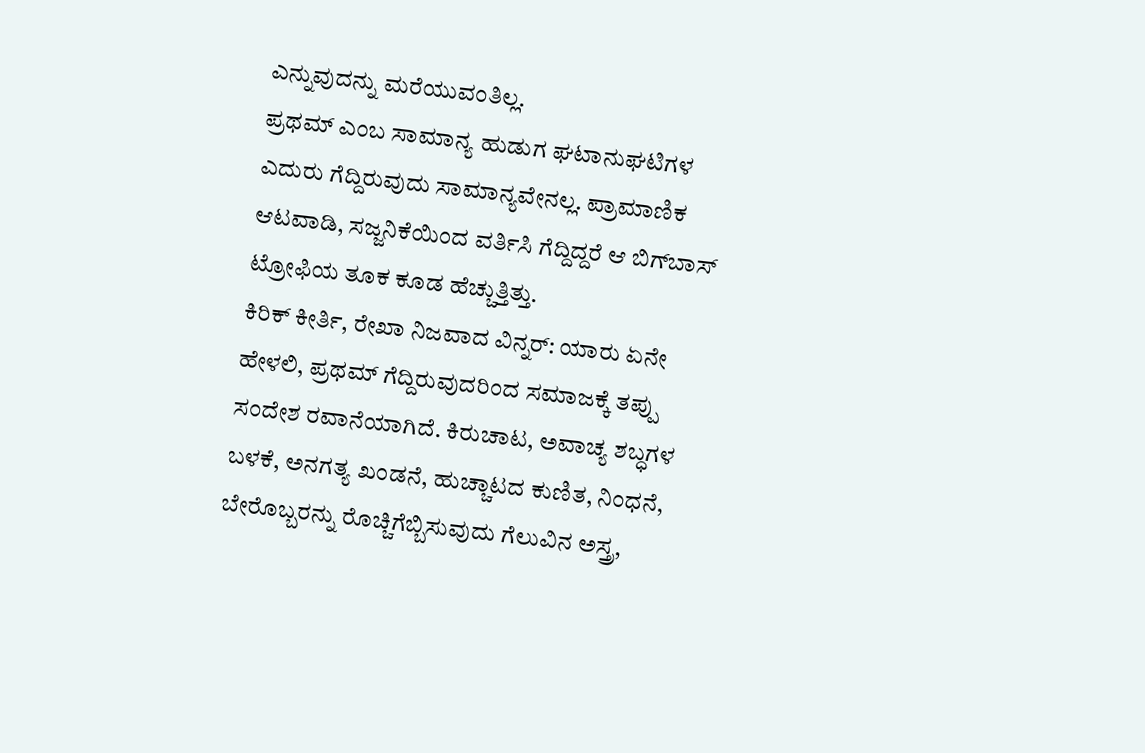ಎನ್ನುವುದನ್ನು ಮರೆಯುವಂತಿಲ್ಲ.
ಪ್ರಥಮ್ ಎಂಬ ಸಾಮಾನ್ಯ ಹುಡುಗ ಘಟಾನುಘಟಿಗಳ ಎದುರು ಗೆದ್ದಿರುವುದು ಸಾಮಾನ್ಯವೇನಲ್ಲ. ಪ್ರಾಮಾಣಿಕ ಆಟವಾಡಿ, ಸಜ್ಜನಿಕೆಯಿಂದ ವರ್ತಿಸಿ ಗೆದ್ದಿದ್ದರೆ ಆ ಬಿಗ್‍ಬಾಸ್‍ ಟ್ರೋಫಿಯ ತೂಕ ಕೂಡ‌ ಹೆಚ್ಚುತ್ತಿತ್ತು.
ಕಿರಿಕ್ ಕೀರ್ತಿ, ರೇಖಾ ನಿಜವಾದ ವಿನ್ನರ್: ಯಾರು ಏನೇ ಹೇಳಲಿ, ಪ್ರಥಮ್ ಗೆದ್ದಿರುವುದರಿಂದ ಸಮಾಜಕ್ಕೆ ತಪ್ಪು ಸಂದೇಶ ರವಾನೆಯಾಗಿದೆ. ಕಿರುಚಾಟ, ಅವಾಚ್ಯ ಶಬ್ಧಗಳ ಬಳಕೆ, ಅನಗತ್ಯ ಖಂಡನೆ, ಹುಚ್ಚಾಟದ ಕುಣಿತ, ನಿಂಧನೆ, ಬೇರೊಬ್ಬರನ್ನು ರೊಚ್ಚಿಗೆಬ್ಬಿಸುವುದು ಗೆಲುವಿನ ಅಸ್ತ್ರ,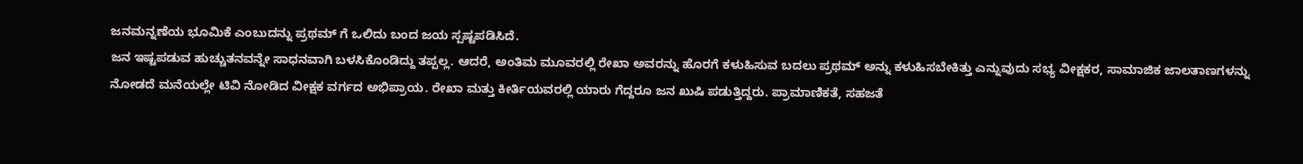ಜನಮನ್ನಣೆಯ ಭೂಮಿಕೆ ಎಂಬುದನ್ನು ಪ್ರಥಮ್ ಗೆ ಒಲಿದು ಬಂದ ಜಯ ಸ್ಪಷ್ಟಪಡಿಸಿದೆ.
ಜನ ಇಷ್ಟಪಡುವ ಹುಚ್ಚುತನವನ್ನೇ ಸಾಧನವಾಗಿ ಬಳಸಿಕೊಂಡಿದ್ದು ತಪ್ಪಲ್ಲ. ಆದರೆ, ಅಂತಿಮ ಮೂವರಲ್ಲಿ ರೇಖಾ ಅವರನ್ನು ಹೊರಗೆ ಕಳುಹಿಸುವ ಬದಲು ಪ್ರಥಮ್ ಅನ್ನು ಕಳುಹಿಸಬೇಕಿತ್ತು ಎನ್ನುವುದು ಸಭ್ಯ ವೀಕ್ಷಕರ, ಸಾಮಾಜಿಕ ಜಾಲತಾಣಗಳನ್ನು ನೋಡದೆ ಮನೆಯಲ್ಲೇ ಟಿವಿ ನೋಡಿದ ವೀಕ್ಷಕ ವರ್ಗದ ಅಭಿಪ್ರಾಯ. ರೇಖಾ ಮತ್ತು ಕೀರ್ತಿಯವರಲ್ಲಿ ಯಾರು ಗೆದ್ದರೂ ಜನ ಖುಷಿ ಪಡುತ್ತಿದ್ದರು. ಪ್ರಾಮಾಣಿಕತೆ, ಸಹಜತೆ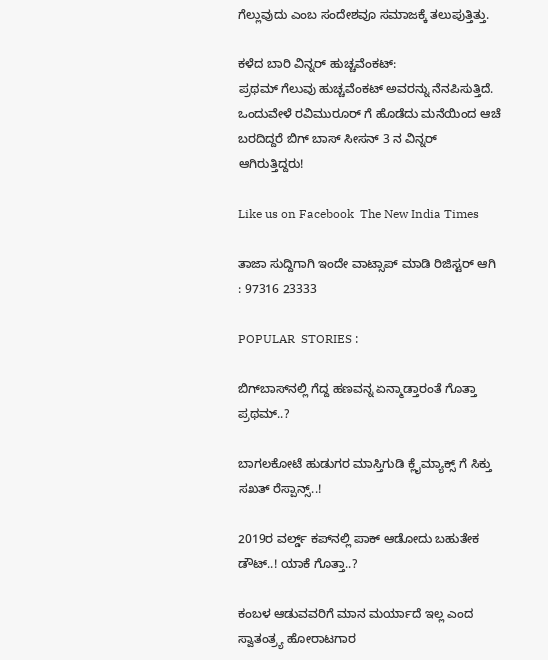ಗೆಲ್ಲುವುದು ಎಂಬ ಸಂದೇಶವೂ ಸಮಾಜಕ್ಕೆ ತಲುಪುತ್ತಿತ್ತು.

ಕಳೆದ ಬಾರಿ ವಿನ್ನರ್ ಹುಚ್ಚವೆಂಕಟ್:
ಪ್ರಥಮ್ ಗೆಲುವು ಹುಚ್ಚವೆಂಕಟ್ ಅವರನ್ನು ನೆನಪಿಸುತ್ತಿದೆ‌. ಒಂದುವೇಳೆ ರವಿಮುರೂರ್ ಗೆ ಹೊಡೆದು ಮನೆಯಿಂದ ಆಚೆ ಬರದಿದ್ದರೆ ಬಿಗ್ ಬಾಸ್ ಸೀಸನ್ 3 ನ ವಿನ್ನರ್ ಆಗಿರುತ್ತಿದ್ದರು!

Like us on Facebook  The New India Times

ತಾಜಾ ಸುದ್ದಿಗಾಗಿ ಇಂದೇ ವಾಟ್ಸಾಪ್ ಮಾಡಿ ರಿಜಿಸ್ಟರ್ ಆಗಿ : 97316 23333

POPULAR  STORIES :

ಬಿಗ್‍ಬಾಸ್‍ನಲ್ಲಿ ಗೆದ್ದ ಹಣವನ್ನ ಏನ್ಮಾಡ್ತಾರಂತೆ ಗೊತ್ತಾ ಪ್ರಥಮ್..?

ಬಾಗಲಕೋಟೆ ಹುಡುಗರ ಮಾಸ್ತಿಗುಡಿ ಕ್ಲೈಮ್ಯಾಕ್ಸ್ ಗೆ ಸಿಕ್ತು ಸಖತ್ ರೆಸ್ಪಾನ್ಸ್..!

2019ರ ವರ್ಲ್ಡ್ ಕಪ್‍ನಲ್ಲಿ ಪಾಕ್ ಆಡೋದು ಬಹುತೇಕ ಡೌಟ್..! ಯಾಕೆ ಗೊತ್ತಾ..?

ಕಂಬಳ ಆಡುವವರಿಗೆ ಮಾನ ಮರ್ಯಾದೆ ಇಲ್ಲ ಎಂದ ಸ್ವಾತಂತ್ರ್ಯ ಹೋರಾಟಗಾರ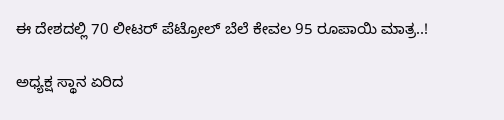ಈ ದೇಶದಲ್ಲಿ 70 ಲೀಟರ್ ಪೆಟ್ರೋಲ್ ಬೆಲೆ ಕೇವಲ 95 ರೂಪಾಯಿ ಮಾತ್ರ..!

ಅಧ್ಯಕ್ಷ ಸ್ಥಾನ ಏರಿದ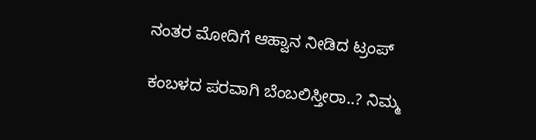ನಂತರ ಮೋದಿಗೆ ಆಹ್ವಾನ ನೀಡಿದ ಟ್ರಂಪ್

ಕಂಬಳದ ಪರವಾಗಿ ಬೆಂಬಲಿಸ್ತೀರಾ..? ನಿಮ್ಮ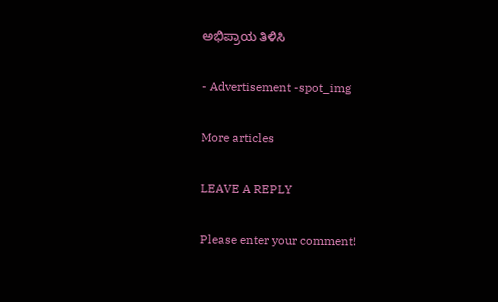ಅಭಿಪ್ರಾಯ ತಿಳಿಸಿ

- Advertisement -spot_img

More articles

LEAVE A REPLY

Please enter your comment!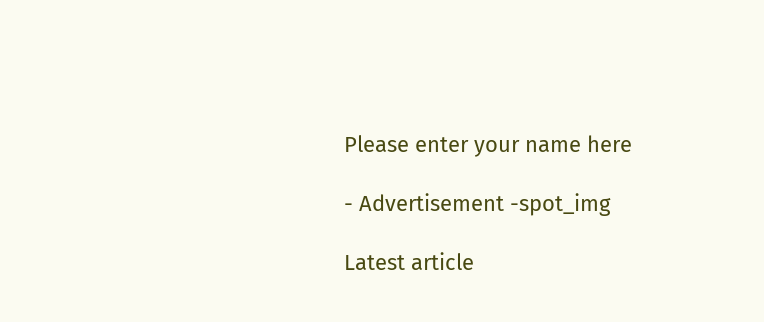Please enter your name here

- Advertisement -spot_img

Latest article